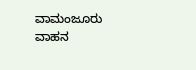ವಾಮಂಜೂರು ವಾಹನ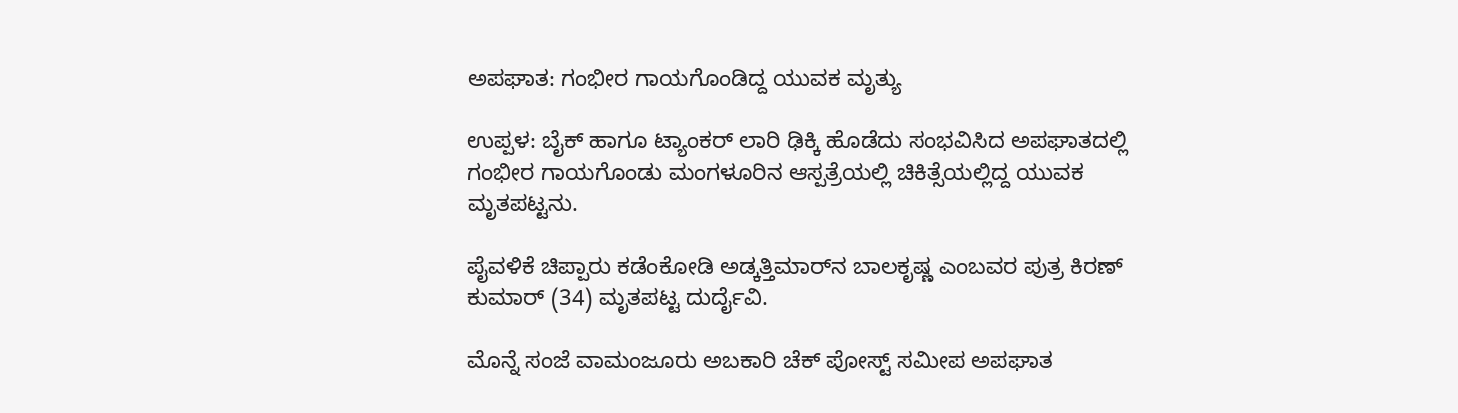ಅಪಘಾತ: ಗಂಭೀರ ಗಾಯಗೊಂಡಿದ್ದ ಯುವಕ ಮೃತ್ಯು

ಉಪ್ಪಳ: ಬೈಕ್ ಹಾಗೂ ಟ್ಯಾಂಕರ್ ಲಾರಿ ಢಿಕ್ಕಿ ಹೊಡೆದು ಸಂಭವಿಸಿದ ಅಪಘಾತದಲ್ಲಿ ಗಂಭೀರ ಗಾಯಗೊಂಡು ಮಂಗಳೂರಿನ ಆಸ್ಪತ್ರೆಯಲ್ಲಿ ಚಿಕಿತ್ಸೆಯಲ್ಲಿದ್ದ ಯುವಕ ಮೃತಪಟ್ಟನು.

ಪೈವಳಿಕೆ ಚಿಪ್ಪಾರು ಕಡೆಂಕೋಡಿ ಅಡ್ಕತ್ತಿಮಾರ್‌ನ ಬಾಲಕೃಷ್ಣ ಎಂಬವರ ಪುತ್ರ ಕಿರಣ್ ಕುಮಾರ್ (34) ಮೃತಪಟ್ಟ ದುರ್ದೈವಿ.

ಮೊನ್ನೆ ಸಂಜೆ ವಾಮಂಜೂರು ಅಬಕಾರಿ ಚೆಕ್ ಪೋಸ್ಟ್ ಸಮೀಪ ಅಪಘಾತ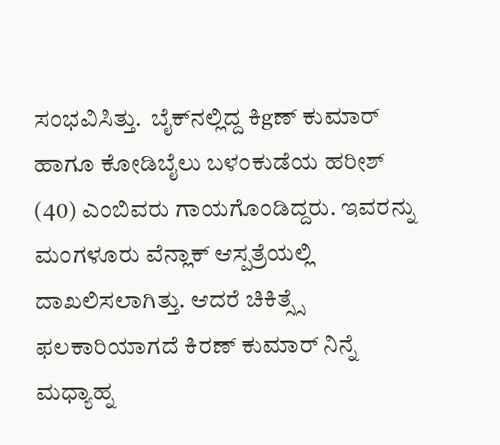ಸಂಭವಿಸಿತ್ತು.  ಬೈಕ್‌ನಲ್ಲಿದ್ದ ಕಿgಣ್ ಕುಮಾರ್ ಹಾಗೂ ಕೋಡಿಬೈಲು ಬಳಂಕುಡೆಯ ಹರೀಶ್ (40) ಎಂಬಿವರು ಗಾಯಗೊಂಡಿದ್ದರು. ಇವರನ್ನು ಮಂಗಳೂರು ವೆನ್ಲಾಕ್ ಆಸ್ಪತ್ರೆಯಲ್ಲಿ ದಾಖಲಿಸಲಾಗಿತ್ತು. ಆದರೆ ಚಿಕಿತ್ಸ್ಸೆ ಫಲಕಾರಿಯಾಗದೆ ಕಿರಣ್ ಕುಮಾರ್ ನಿನ್ನೆ ಮಧ್ಯಾಹ್ನ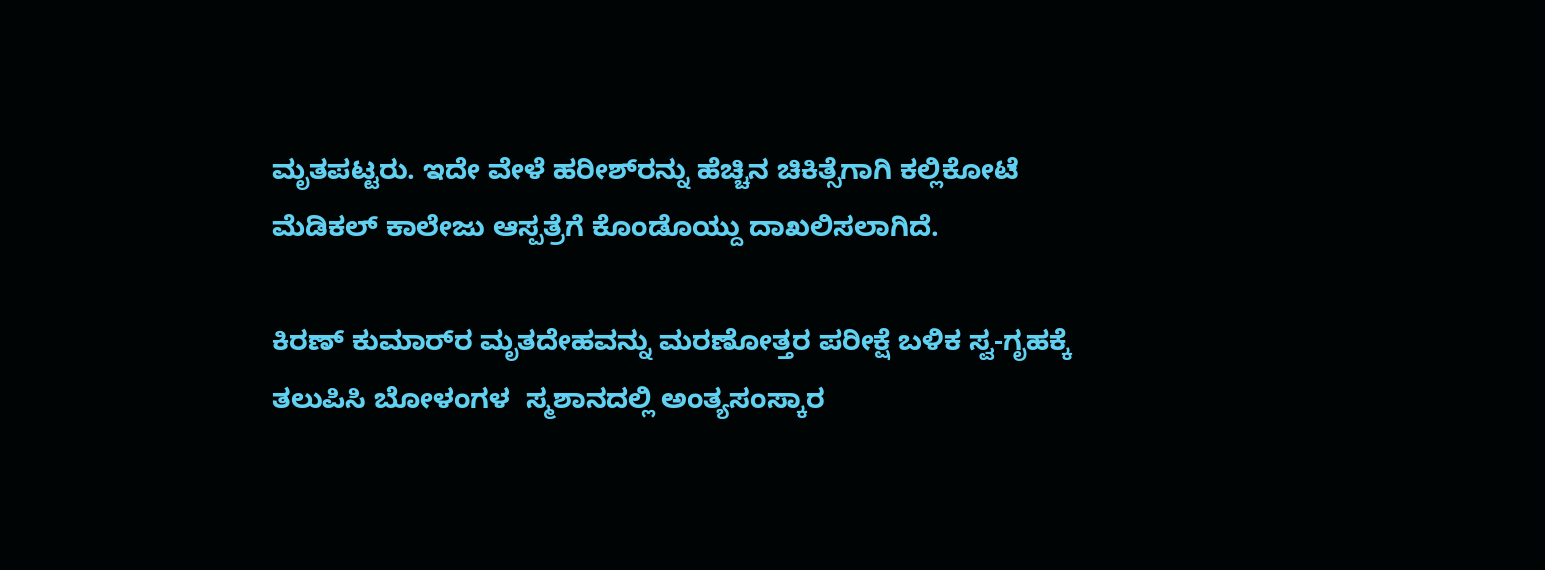ಮೃತಪಟ್ಟರು. ಇದೇ ವೇಳೆ ಹರೀಶ್‌ರನ್ನು ಹೆಚ್ಚಿನ ಚಿಕಿತ್ಸೆಗಾಗಿ ಕಲ್ಲಿಕೋಟೆ ಮೆಡಿಕಲ್ ಕಾಲೇಜು ಆಸ್ಪತ್ರೆಗೆ ಕೊಂಡೊಯ್ದು ದಾಖಲಿಸಲಾಗಿದೆ.

ಕಿರಣ್ ಕುಮಾರ್‌ರ ಮೃತದೇಹವನ್ನು ಮರಣೋತ್ತರ ಪರೀಕ್ಷೆ ಬಳಿಕ ಸ್ವ-ಗೃಹಕ್ಕೆ ತಲುಪಿಸಿ ಬೋಳಂಗಳ  ಸ್ಮಶಾನದಲ್ಲಿ ಅಂತ್ಯಸಂಸ್ಕಾರ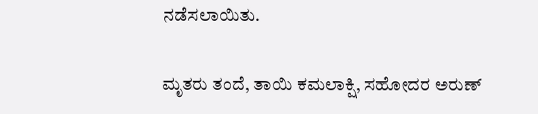ನಡೆಸಲಾಯಿತು.

ಮೃತರು ತಂದೆ, ತಾಯಿ ಕಮಲಾಕ್ಷಿ, ಸಹೋದರ ಅರುಣ್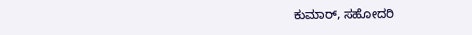ಕುಮಾರ್, ಸಹೋದರಿ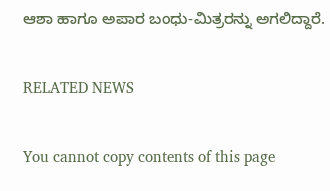ಆಶಾ ಹಾಗೂ ಅಪಾರ ಬಂಧು-ಮಿತ್ರರನ್ನು ಅಗಲಿದ್ದಾರೆ.

RELATED NEWS

You cannot copy contents of this page